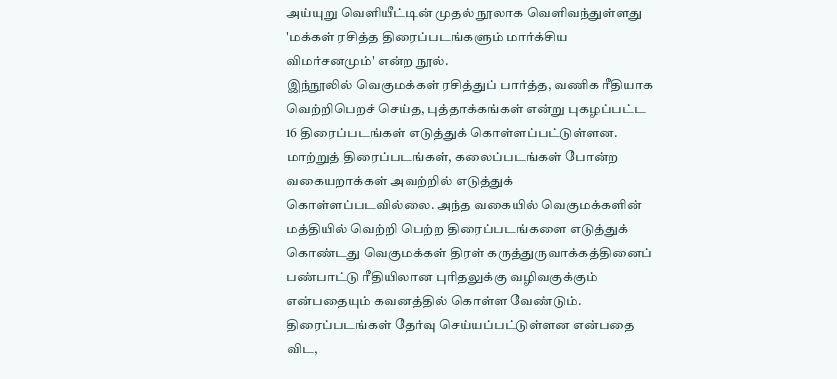அய்யுறு வெளியீட்டின் முதல் நூலாக வெளிவந்துள்ளது 'மக்கள் ரசித்த திரைப்படங்களும் மார்க்சிய விமர்சனமும்' என்ற நூல்.
இந்நூலில் வெகுமக்கள் ரசித்துப் பார்த்த, வணிக ரீதியாக வெற்றிபெறச் செய்த, புத்தாக்கங்கள் என்று புகழப்பட்ட 16 திரைப்படங்கள் எடுத்துக் கொள்ளப்பட்டுள்ளன. மாற்றுத் திரைப்படங்கள், கலைப்படங்கள் போன்ற வகையறாக்கள் அவற்றில் எடுத்துக் கொள்ளப்படவில்லை. அந்த வகையில் வெகுமக்களின் மத்தியில் வெற்றி பெற்ற திரைப்படங்களை எடுத்துக் கொண்டது வெகுமக்கள் திரள் கருத்துருவாக்கத்தினைப் பண்பாட்டு ரீதியிலான புரிதலுக்கு வழிவகுக்கும் என்பதையும் கவனத்தில் கொள்ள வேண்டும். திரைப்படங்கள் தேர்வு செய்யப்பட்டுள்ளன என்பதை விட,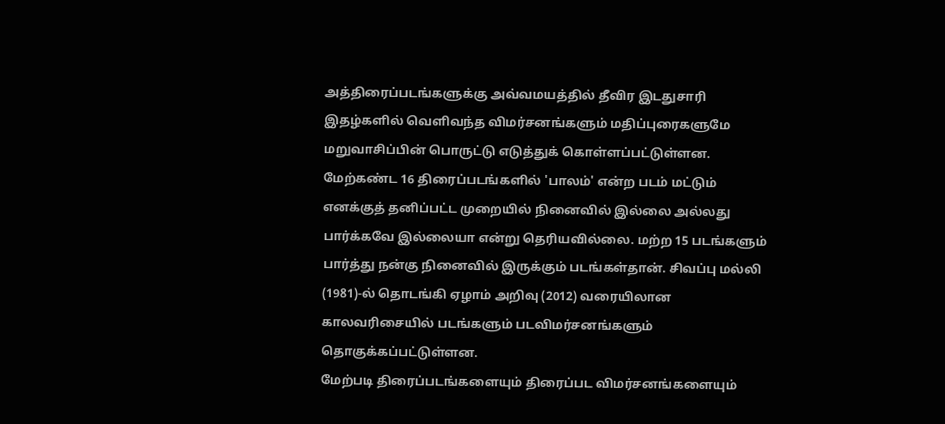அத்திரைப்படங்களுக்கு அவ்வமயத்தில் தீவிர இடதுசாரி இதழ்களில் வெளிவந்த விமர்சனங்களும் மதிப்புரைகளுமே மறுவாசிப்பின் பொருட்டு எடுத்துக் கொள்ளப்பட்டுள்ளன. மேற்கண்ட 16 திரைப்படங்களில் 'பாலம்' என்ற படம் மட்டும் எனக்குத் தனிப்பட்ட முறையில் நினைவில் இல்லை அல்லது பார்க்கவே இல்லையா என்று தெரியவில்லை. மற்ற 15 படங்களும் பார்த்து நன்கு நினைவில் இருக்கும் படங்கள்தான். சிவப்பு மல்லி (1981)-ல் தொடங்கி ஏழாம் அறிவு (2012) வரையிலான காலவரிசையில் படங்களும் படவிமர்சனங்களும் தொகுக்கப்பட்டுள்ளன.
மேற்படி திரைப்படங்களையும் திரைப்பட விமர்சனங்களையும்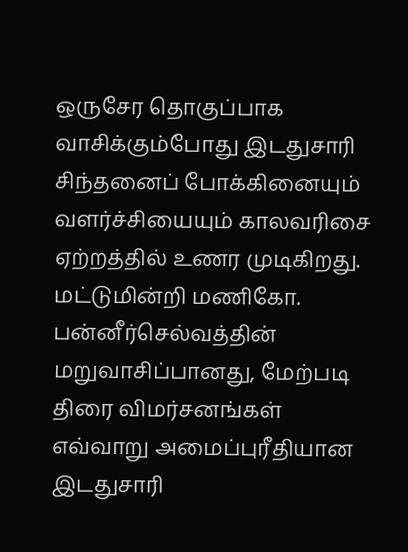ஒருசேர தொகுப்பாக வாசிக்கும்போது இடதுசாரி சிந்தனைப் போக்கினையும் வளர்ச்சியையும் காலவரிசை ஏற்றத்தில் உணர முடிகிறது. மட்டுமின்றி மணிகோ. பன்னீர்செல்வத்தின் மறுவாசிப்பானது, மேற்படி திரை விமர்சனங்கள் எவ்வாறு அமைப்புரீதியான இடதுசாரி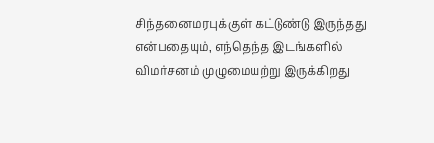சிந்தனைமரபுக்குள் கட்டுண்டு இருந்தது என்பதையும், எந்தெந்த இடங்களில் விமர்சனம் முழுமையற்று இருக்கிறது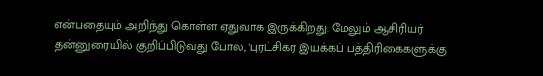என்பதையும் அறிந்து கொள்ள ஏதுவாக இருக்கிறது. மேலும் ஆசிரியர் தன்னுரையில் குறிப்பிடுவது போல, 'புரட்சிகர இயக்கப் பத்திரிகைகளுக்கு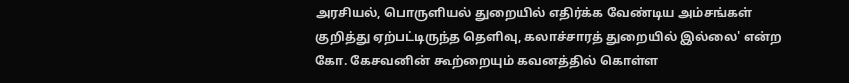அரசியல், பொருளியல் துறையில் எதிர்க்க வேண்டிய அம்சங்கள் குறித்து ஏற்பட்டிருந்த தெளிவு, கலாச்சாரத் துறையில் இல்லை' என்ற கோ. கேசவனின் கூற்றையும் கவனத்தில் கொள்ள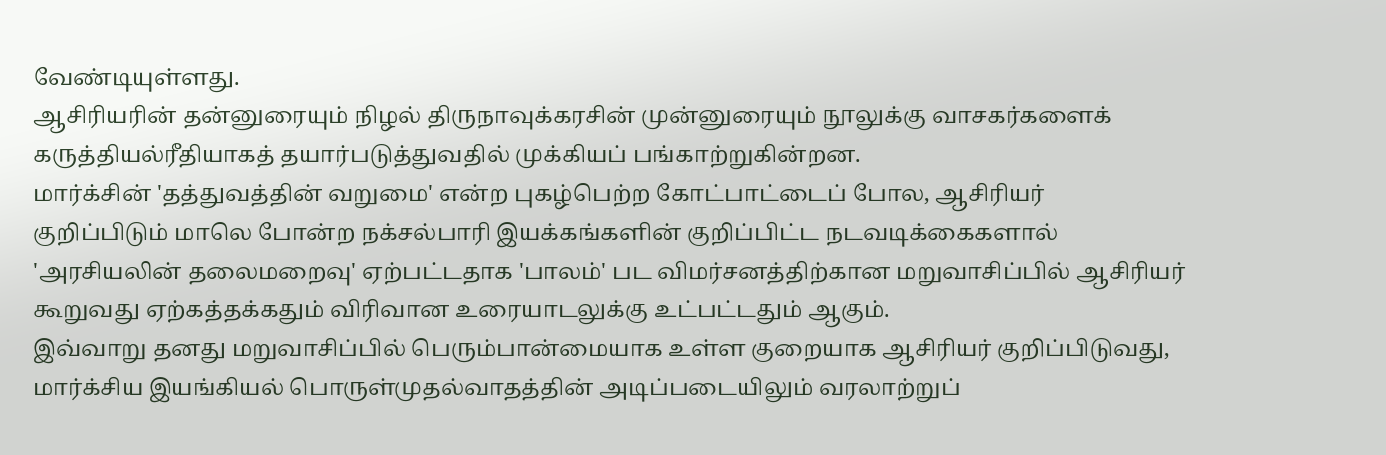வேண்டியுள்ளது.
ஆசிரியரின் தன்னுரையும் நிழல் திருநாவுக்கரசின் முன்னுரையும் நூலுக்கு வாசகர்களைக் கருத்தியல்ரீதியாகத் தயார்படுத்துவதில் முக்கியப் பங்காற்றுகின்றன.
மார்க்சின் 'தத்துவத்தின் வறுமை' என்ற புகழ்பெற்ற கோட்பாட்டைப் போல, ஆசிரியர் குறிப்பிடும் மாலெ போன்ற நக்சல்பாரி இயக்கங்களின் குறிப்பிட்ட நடவடிக்கைகளால் 'அரசியலின் தலைமறைவு' ஏற்பட்டதாக 'பாலம்' பட விமர்சனத்திற்கான மறுவாசிப்பில் ஆசிரியர் கூறுவது ஏற்கத்தக்கதும் விரிவான உரையாடலுக்கு உட்பட்டதும் ஆகும்.
இவ்வாறு தனது மறுவாசிப்பில் பெரும்பான்மையாக உள்ள குறையாக ஆசிரியர் குறிப்பிடுவது, மார்க்சிய இயங்கியல் பொருள்முதல்வாதத்தின் அடிப்படையிலும் வரலாற்றுப்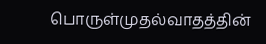பொருள்முதல்வாதத்தின்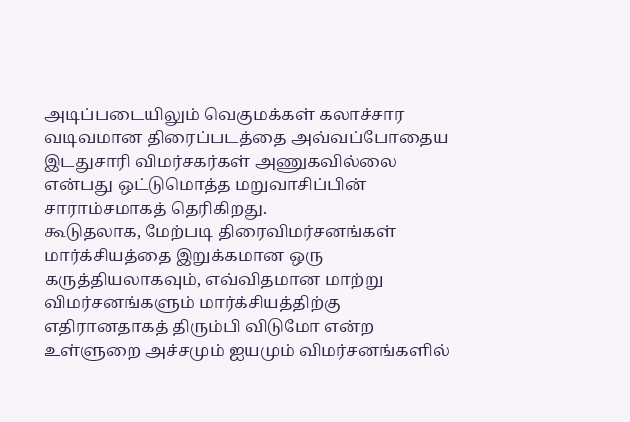அடிப்படையிலும் வெகுமக்கள் கலாச்சார வடிவமான திரைப்படத்தை அவ்வப்போதைய இடதுசாரி விமர்சகர்கள் அணுகவில்லை என்பது ஒட்டுமொத்த மறுவாசிப்பின் சாராம்சமாகத் தெரிகிறது.
கூடுதலாக, மேற்படி திரைவிமர்சனங்கள் மார்க்சியத்தை இறுக்கமான ஒரு கருத்தியலாகவும், எவ்விதமான மாற்று விமர்சனங்களும் மார்க்சியத்திற்கு எதிரானதாகத் திரும்பி விடுமோ என்ற உள்ளுறை அச்சமும் ஐயமும் விமர்சனங்களில்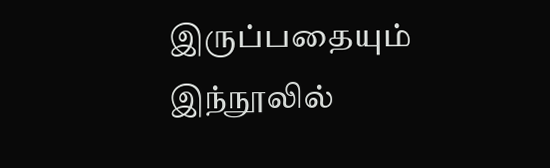இருப்பதையும் இந்நூலில்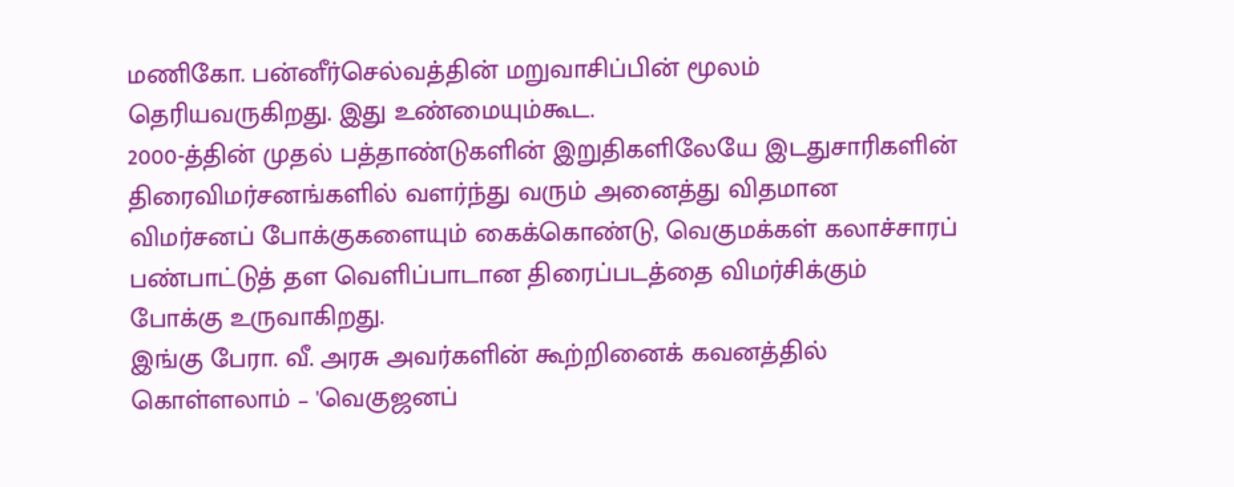மணிகோ. பன்னீர்செல்வத்தின் மறுவாசிப்பின் மூலம் தெரியவருகிறது. இது உண்மையும்கூட.
2000-த்தின் முதல் பத்தாண்டுகளின் இறுதிகளிலேயே இடதுசாரிகளின் திரைவிமர்சனங்களில் வளர்ந்து வரும் அனைத்து விதமான விமர்சனப் போக்குகளையும் கைக்கொண்டு, வெகுமக்கள் கலாச்சாரப் பண்பாட்டுத் தள வெளிப்பாடான திரைப்படத்தை விமர்சிக்கும் போக்கு உருவாகிறது.
இங்கு பேரா. வீ. அரசு அவர்களின் கூற்றினைக் கவனத்தில் கொள்ளலாம் – 'வெகுஜனப்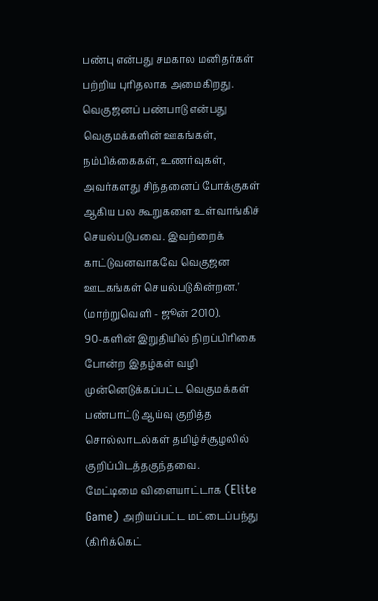பண்பு என்பது சமகால மனிதர்கள் பற்றிய புரிதலாக அமைகிறது. வெகுஜனப் பண்பாடு என்பது வெகுமக்களின் ஊகங்கள், நம்பிக்கைகள், உணர்வுகள், அவர்களது சிந்தனைப் போக்குகள் ஆகிய பல கூறுகளை உள்வாங்கிச் செயல்படுபவை. இவற்றைக் காட்டுவனவாகவே வெகுஜன ஊடகங்கள் செயல்படுகின்றன.' (மாற்றுவெளி - ஜூன் 2010).
90-களின் இறுதியில் நிறப்பிரிகை போன்ற இதழ்கள் வழி முன்னெடுக்கப்பட்ட வெகுமக்கள் பண்பாட்டு ஆய்வு குறித்த சொல்லாடல்கள் தமிழ்ச்சூழலில் குறிப்பிடத்தகுந்தவை.
மேட்டிமை விளையாட்டாக (Elite Game) அறியப்பட்ட மட்டைப்பந்து (கிரிக்கெட்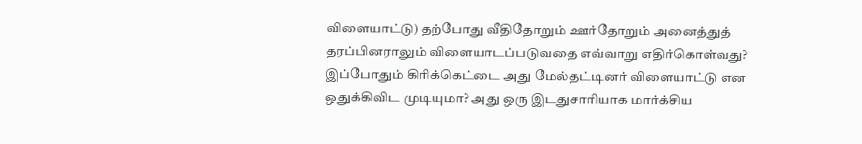விளையாட்டு) தற்போது வீதிதோறும் ஊர்தோறும் அனைத்துத் தரப்பினராலும் விளையாடப்படுவதை எவ்வாறு எதிர்கொள்வது? இப்போதும் கிரிக்கெட்டை அது மேல்தட்டினர் விளையாட்டு என ஒதுக்கிவிட முடியுமா? அது ஒரு இடதுசாரியாக மார்க்சிய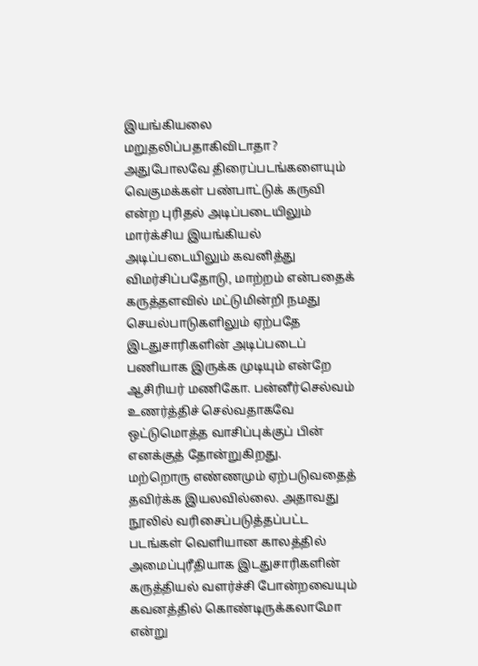இயங்கியலை மறுதலிப்பதாகிவிடாதா?
அதுபோலவே திரைப்படங்களையும் வெகுமக்கள் பண்பாட்டுக் கருவி என்ற புரிதல் அடிப்படையிலும் மார்க்சிய இயங்கியல் அடிப்படையிலும் கவனித்து விமர்சிப்பதோடு, மாற்றம் என்பதைக் கருத்தளவில் மட்டுமின்றி நமது செயல்பாடுகளிலும் ஏற்பதே இடதுசாரிகளின் அடிப்படைப் பணியாக இருக்க முடியும் என்றே ஆசிரியர் மணிகோ. பன்னீர்செல்வம் உணர்த்திச் செல்வதாகவே ஒட்டுமொத்த வாசிப்புக்குப் பின் எனக்குத் தோன்றுகிறது.
மற்றொரு எண்ணமும் ஏற்படுவதைத் தவிர்க்க இயலவில்லை. அதாவது நூலில் வரிசைப்படுத்தப்பட்ட படங்கள் வெளியான காலத்தில் அமைப்புரீதியாக இடதுசாரிகளின் கருத்தியல் வளர்ச்சி போன்றவையும் கவனத்தில் கொண்டிருக்கலாமோ என்று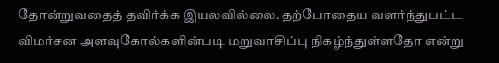தோன்றுவதைத் தவிர்க்க இயலவில்லை. தற்போதைய வளர்ந்துபட்ட விமர்சன அளவுகோல்களின்படி மறுவாசிப்பு நிகழ்ந்துள்ளதோ என்று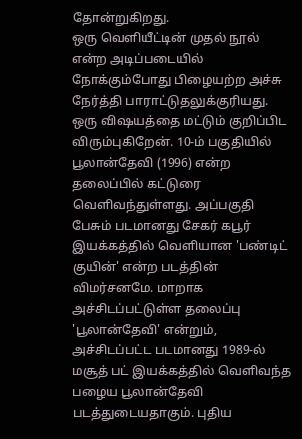தோன்றுகிறது.
ஒரு வெளியீட்டின் முதல் நூல் என்ற அடிப்படையில் நோக்கும்போது பிழையற்ற அச்சு நேர்த்தி பாராட்டுதலுக்குரியது.
ஒரு விஷயத்தை மட்டும் குறிப்பிட விரும்புகிறேன். 10-ம் பகுதியில் பூலான்தேவி (1996) என்ற தலைப்பில் கட்டுரை வெளிவந்துள்ளது. அப்பகுதி பேசும் படமானது சேகர் கபூர் இயக்கத்தில் வெளியான 'பண்டிட் குயின்' என்ற படத்தின் விமர்சனமே. மாறாக அச்சிடப்பட்டுள்ள தலைப்பு 'பூலான்தேவி' என்றும், அச்சிடப்பட்ட படமானது 1989-ல் மசூத் பட் இயக்கத்தில் வெளிவந்த பழைய பூலான்தேவி படத்துடையதாகும். புதிய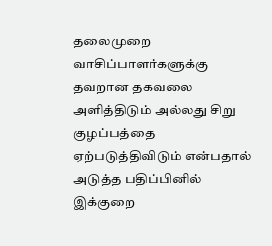தலைமுறை வாசிப்பாளர்களுக்கு தவறான தகவலை அளித்திடும் அல்லது சிறு குழப்பத்தை ஏற்படுத்திவிடும் என்பதால் அடுத்த பதிப்பினில் இக்குறை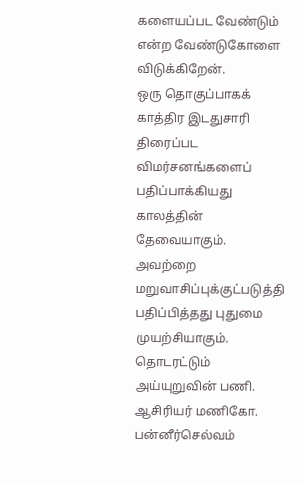களையப்பட வேண்டும் என்ற வேண்டுகோளை விடுக்கிறேன்.
ஒரு தொகுப்பாகக் காத்திர இடதுசாரி திரைப்பட விமர்சனங்களைப் பதிப்பாக்கியது காலத்தின் தேவையாகும். அவற்றை மறுவாசிப்புக்குட்படுத்தி பதிப்பித்தது புதுமை முயற்சியாகும். தொடரட்டும் அய்யுறுவின் பணி.
ஆசிரியர் மணிகோ. பன்னீர்செல்வம்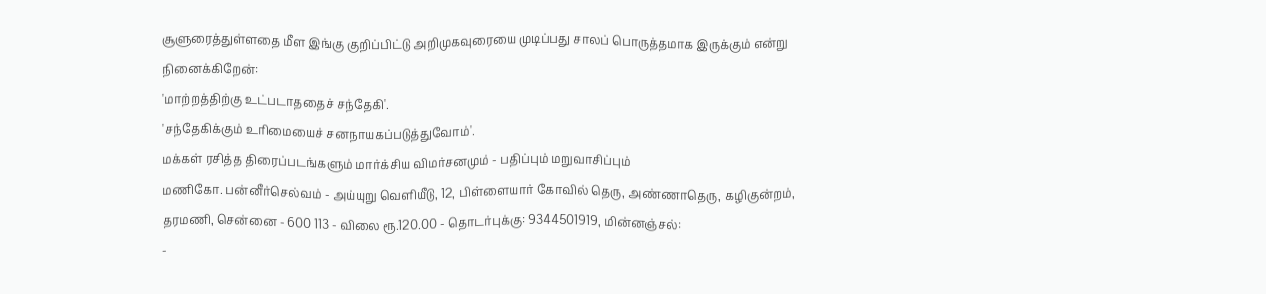சூளுரைத்துள்ளதை மீள இங்கு குறிப்பிட்டு அறிமுகவுரையை முடிப்பது சாலப் பொருத்தமாக இருக்கும் என்று நினைக்கிறேன்:
'மாற்றத்திற்கு உட்படாததைச் சந்தேகி'.
'சந்தேகிக்கும் உரிமையைச் சனநாயகப்படுத்துவோம்'.
மக்கள் ரசித்த திரைப்படங்களும் மார்க்சிய விமர்சனமும் - பதிப்பும் மறுவாசிப்பும்
மணிகோ. பன்னீர்செல்வம் - அய்யுறு வெளியீடு, 12, பிள்ளையார் கோவில் தெரு, அண்ணாதெரு, கழிகுன்றம், தரமணி, சென்னை - 600 113 - விலை ரூ.120.00 - தொடர்புக்கு: 9344501919, மின்னஞ்சல்:
-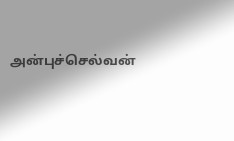அன்புச்செல்வன்